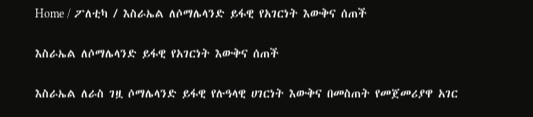Home / ፖለቲካ / እስራኤል ለሶማሌላንድ ይፋዊ የአገርነት እውቅና ሰጠች

እስራኤል ለሶማሌላንድ ይፋዊ የአገርነት እውቅና ሰጠች

እስራኤል ለራስ ገዟ ሶማሌላንድ ይፋዊ የሉዓላዊ ሀገርነት እውቅና በመስጠት የመጀመሪያዋ አገር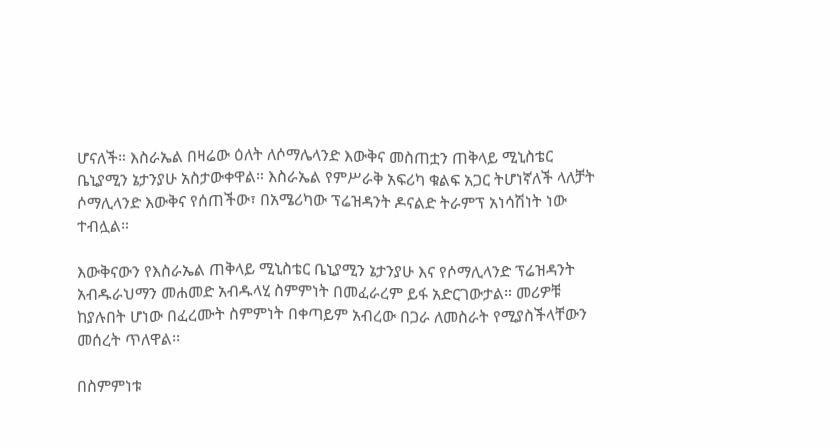ሆናለች። እስራኤል በዛሬው ዕለት ለሶማሌላንድ እውቅና መስጠቷን ጠቅላይ ሚኒስቴር ቤኒያሚን ኔታንያሁ አስታውቀዋል። እስራኤል የምሥራቅ አፍሪካ ቁልፍ አጋር ትሆነኛለች ላለቻት ሶማሊላንድ እውቅና የሰጠችው፣ በአሜሪካው ፕሬዝዳንት ዶናልድ ትራምፕ አነሳሽነት ነው ተብሏል።

እውቅናውን የእስራኤል ጠቅላይ ሚኒስቴር ቤኒያሚን ኔታንያሁ እና የሶማሊላንድ ፕሬዝዳንት አብዱራህማን መሐመድ አብዱላሂ ስምምነት በመፈራረም ይፋ አድርገውታል። መሪዎቹ ከያሉበት ሆነው በፈረሙት ስምምነት በቀጣይም አብረው በጋራ ለመስራት የሚያስችላቸውን መሰረት ጥለዋል፡፡

በስምምነቱ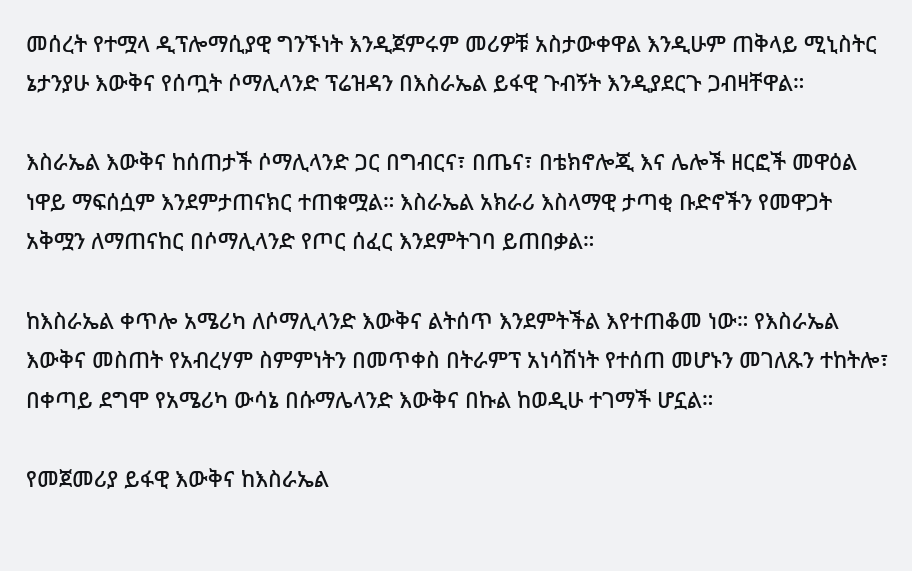መሰረት የተሟላ ዲፕሎማሲያዊ ግንኙነት እንዲጀምሩም መሪዎቹ አስታውቀዋል እንዲሁም ጠቅላይ ሚኒስትር ኔታንያሁ እውቅና የሰጧት ሶማሊላንድ ፕሬዝዳን በእስራኤል ይፋዊ ጉብኝት እንዲያደርጉ ጋብዛቸዋል።

እስራኤል እውቅና ከሰጠታች ሶማሊላንድ ጋር በግብርና፣ በጤና፣ በቴክኖሎጂ እና ሌሎች ዘርፎች መዋዕል ነዋይ ማፍሰሷም እንደምታጠናክር ተጠቁሟል። እስራኤል አክራሪ እስላማዊ ታጣቂ ቡድኖችን የመዋጋት አቅሟን ለማጠናከር በሶማሊላንድ የጦር ሰፈር እንደምትገባ ይጠበቃል።

ከእስራኤል ቀጥሎ አሜሪካ ለሶማሊላንድ እውቅና ልትሰጥ እንደምትችል እየተጠቆመ ነው። የእስራኤል እውቅና መስጠት የአብረሃም ስምምነትን በመጥቀስ በትራምፕ አነሳሽነት የተሰጠ መሆኑን መገለጹን ተከትሎ፣ በቀጣይ ደግሞ የአሜሪካ ውሳኔ በሱማሌላንድ እውቅና በኩል ከወዲሁ ተገማች ሆኗል።

የመጀመሪያ ይፋዊ እውቅና ከእስራኤል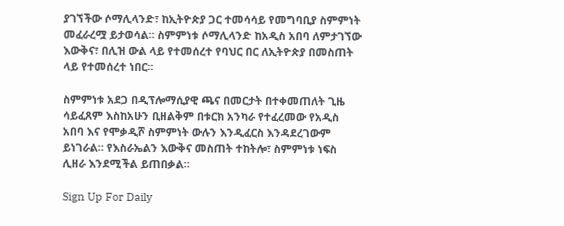ያገኘችው ሶማሊላንድ፣ ከኢትዮጵያ ጋር ተመሳሳይ የመግባቢያ ስምምነት መፈራረሟ ይታወሳል። ስምምነቱ ሶማሊላንድ ከአዲስ አበባ ለምታገኘው እውቅና፣ በሊዝ ውል ላይ የተመሰረተ የባህር በር ለኢትዮጵያ በመስጠት ላይ የተመሰረተ ነበር።

ስምምነቱ አደጋ በዲፕሎማሲያዊ ጫና በመርታት በተቀመጠለት ጊዜ ሳይፈጸም እስከአሁን ቢዘልቅም በቱርክ አንካራ የተፈረመው የአዲስ አበባ እና የሞቃዲሾ ስምምነት ውሉን እንዲፈርስ እንዳደረገውም ይነገራል። የእስራኤልን እውቅና መስጠት ተከትሎ፣ ስምምነቱ ነፍስ ሊዘራ እንደሚችል ይጠበቃል።

Sign Up For Daily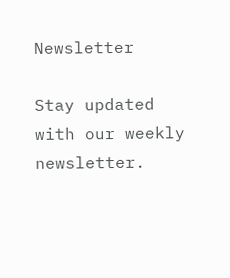Newsletter

Stay updated with our weekly newsletter.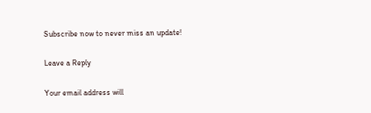Subscribe now to never miss an update!

Leave a Reply

Your email address will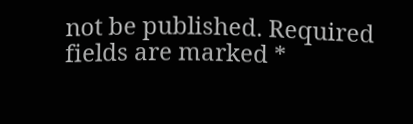not be published. Required fields are marked *